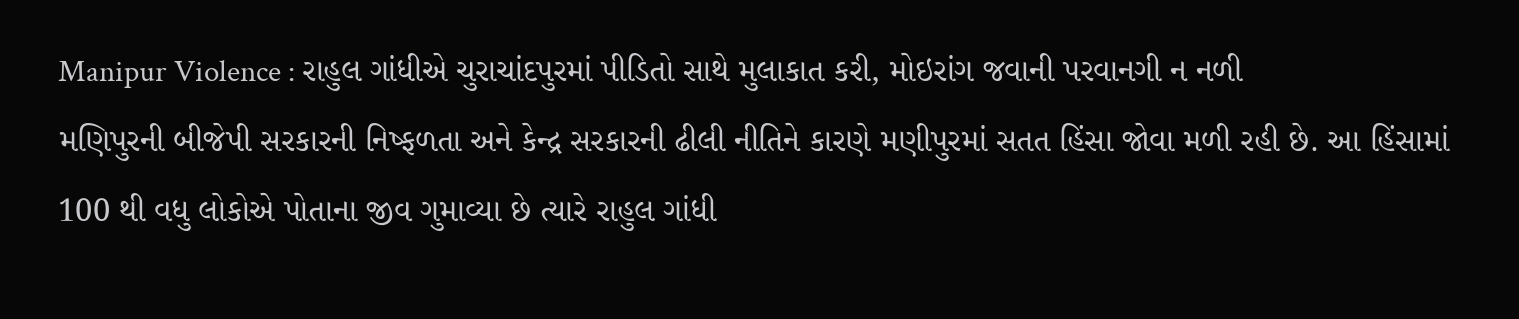Manipur Violence : રાહુલ ગાંધીએ ચુરાચાંદપુરમાં પીડિતો સાથે મુલાકાત કરી, મોઇરાંગ જવાની પરવાનગી ન નળી
મણિપુરની બીજેપી સરકારની નિષ્ફળતા અને કેન્દ્ર સરકારની ઢીલી નીતિને કારણે મણીપુરમાં સતત હિંસા જોવા મળી રહી છે. આ હિંસામાં 100 થી વધુ લોકોએ પોતાના જીવ ગુમાવ્યા છે ત્યારે રાહુલ ગાંધી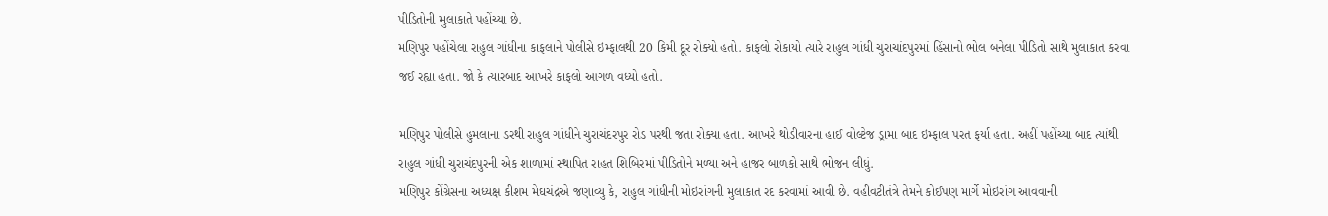પીડિતોની મુલાકાતે પહોંચ્યા છે.
મણિપુર પહોંચેલા રાહુલ ગાંધીના કાફલાને પોલીસે ઇમ્ફાલથી 20 કિમી દૂર રોક્યો હતો. કાફલો રોકાયો ત્યારે રાહુલ ગાંધી ચુરાચાંદપુરમાં હિંસાનો ભોલ બનેલા પીડિતો સાથે મુલાકાત કરવા જઈ રહ્યા હતા. જો કે ત્યારબાદ આખરે કાફલો આગળ વધ્યો હતો.

મણિપુર પોલીસે હુમલાના ડરથી રાહુલ ગાંધીને ચુરાચંદરપુર રોડ પરથી જતા રોક્યા હતા. આખરે થોડીવારના હાઈ વોલ્ટેજ ડ્રામા બાદ ઇમ્ફાલ પરત ફર્યા હતા. અહીં પહોંચ્યા બાદ ત્યાંથી રાહુલ ગાંધી ચુરાચંદપુરની એક શાળામાં સ્થાપિત રાહત શિબિરમાં પીડિતોને મળ્યા અને હાજર બાળકો સાથે ભોજન લીધું.
મણિપુર કોંગ્રેસના અધ્યક્ષ કીશમ મેઘચંદ્રએ જણાવ્યુ કે, રાહુલ ગાંધીની મોઇરાંગની મુલાકાત રદ કરવામાં આવી છે. વહીવટીતંત્રે તેમને કોઈપણ માર્ગે મોઇરાંગ આવવાની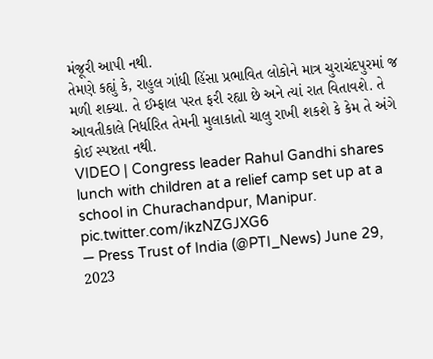મંજૂરી આપી નથી.
તેમણે કહ્યું કે, રાહુલ ગાંધી હિંસા પ્રભાવિત લોકોને માત્ર ચુરાચંદપુરમાં જ મળી શક્યા. તે ઈમ્ફાલ પરત ફરી રહ્યા છે અને ત્યાં રાત વિતાવશે. તે આવતીકાલે નિર્ધારિત તેમની મુલાકાતો ચાલુ રાખી શકશે કે કેમ તે અંગે કોઈ સ્પષ્ટતા નથી.
VIDEO | Congress leader Rahul Gandhi shares lunch with children at a relief camp set up at a school in Churachandpur, Manipur. pic.twitter.com/ikzNZGJXG6
— Press Trust of India (@PTI_News) June 29, 2023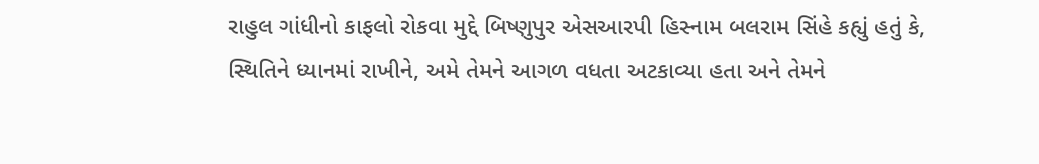રાહુલ ગાંધીનો કાફલો રોકવા મુદ્દે બિષ્ણુપુર એસઆરપી હિસ્નામ બલરામ સિંહે કહ્યું હતું કે, સ્થિતિને ધ્યાનમાં રાખીને, અમે તેમને આગળ વધતા અટકાવ્યા હતા અને તેમને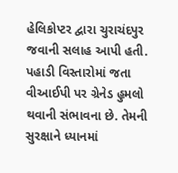હેલિકોપ્ટર દ્વારા ચુરાચંદપુર જવાની સલાહ આપી હતી. પહાડી વિસ્તારોમાં જતા વીઆઈપી પર ગ્રેનેડ હુમલો થવાની સંભાવના છે. તેમની સુરક્ષાને ધ્યાનમાં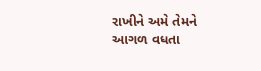રાખીને અમે તેમને આગળ વધતા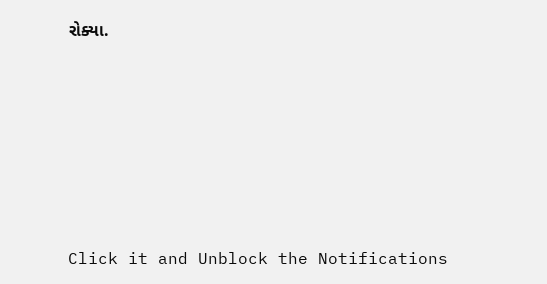રોક્યા.












Click it and Unblock the Notifications